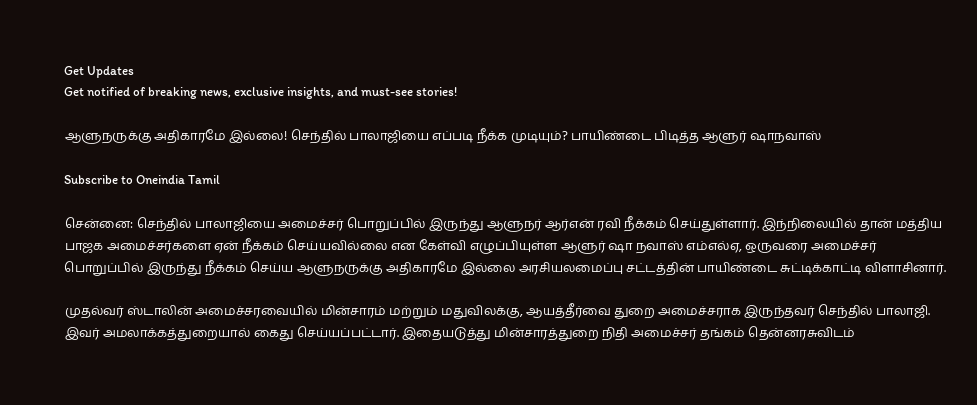Get Updates
Get notified of breaking news, exclusive insights, and must-see stories!

ஆளுநருக்கு அதிகாரமே இல்லை! செந்தில் பாலாஜியை எப்படி நீக்க முடியும்? பாயிண்டை பிடித்த ஆளுர் ஷாநவாஸ்

Subscribe to Oneindia Tamil

சென்னை: செந்தில் பாலாஜியை அமைச்சர் பொறுப்பில் இருந்து ஆளுநர் ஆர்என் ரவி நீக்கம் செய்துள்ளார். இந்நிலையில் தான் மத்திய பாஜக அமைச்சர்களை ஏன் நீக்கம் செய்யவில்லை என கேள்வி எழுப்பியுள்ள ஆளுர் ஷா நவாஸ் எம்எல்ஏ, ஒருவரை அமைச்சர் பொறுப்பில் இருந்து நீக்கம் செய்ய ஆளுநருக்கு அதிகாரமே இல்லை அரசியலமைப்பு சட்டத்தின் பாயிண்டை சுட்டிக்காட்டி விளாசினார்.

முதல்வர் ஸ்டாலின் அமைச்சரவையில் மின்சாரம் மற்றும் மதுவிலக்கு, ஆயத்தீர்வை துறை அமைச்சராக இருந்தவர் செந்தில் பாலாஜி. இவர் அமலாக்கத்துறையால் கைது செய்யப்பட்டார். இதையடுத்து மின்சாரத்துறை நிதி அமைச்சர் தங்கம் தென்னரசுவிடம்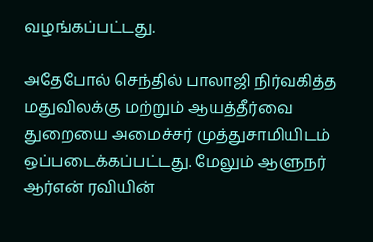வழங்கப்பட்டது.

அதேபோல் செந்தில் பாலாஜி நிர்வகித்த மதுவிலக்கு மற்றும் ஆயத்தீர்வை துறையை அமைச்சர் முத்துசாமியிடம் ஒப்படைக்கப்பட்டது. மேலும் ஆளுநர் ஆர்என் ரவியின்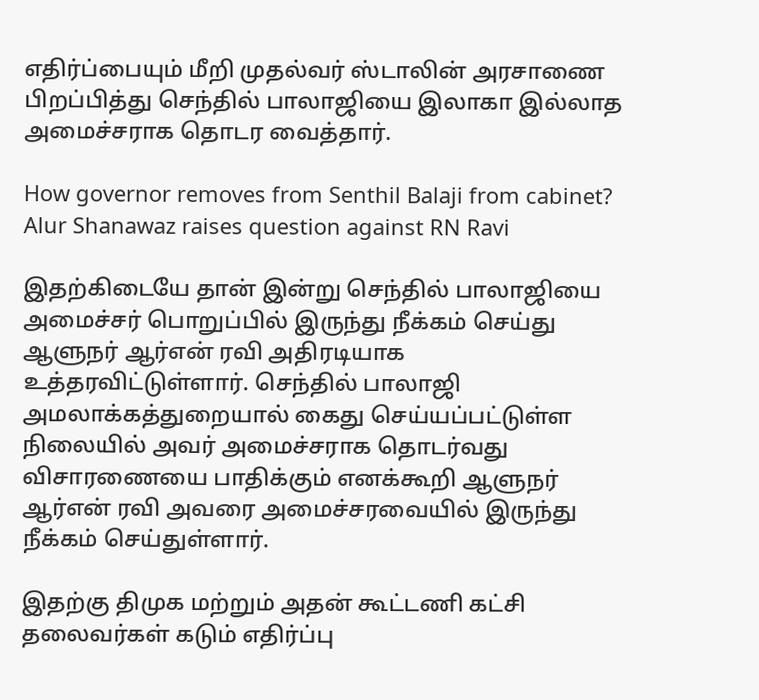எதிர்ப்பையும் மீறி முதல்வர் ஸ்டாலின் அரசாணை பிறப்பித்து செந்தில் பாலாஜியை இலாகா இல்லாத அமைச்சராக தொடர வைத்தார்.

How governor removes from Senthil Balaji from cabinet? Alur Shanawaz raises question against RN Ravi

இதற்கிடையே தான் இன்று செந்தில் பாலாஜியை அமைச்சர் பொறுப்பில் இருந்து நீக்கம் செய்து ஆளுநர் ஆர்என் ரவி அதிரடியாக உத்தரவிட்டுள்ளார். செந்தில் பாலாஜி அமலாக்கத்துறையால் கைது செய்யப்பட்டுள்ள நிலையில் அவர் அமைச்சராக தொடர்வது விசாரணையை பாதிக்கும் எனக்கூறி ஆளுநர் ஆர்என் ரவி அவரை அமைச்சரவையில் இருந்து நீக்கம் செய்துள்ளார்.

இதற்கு திமுக மற்றும் அதன் கூட்டணி கட்சி தலைவர்கள் கடும் எதிர்ப்பு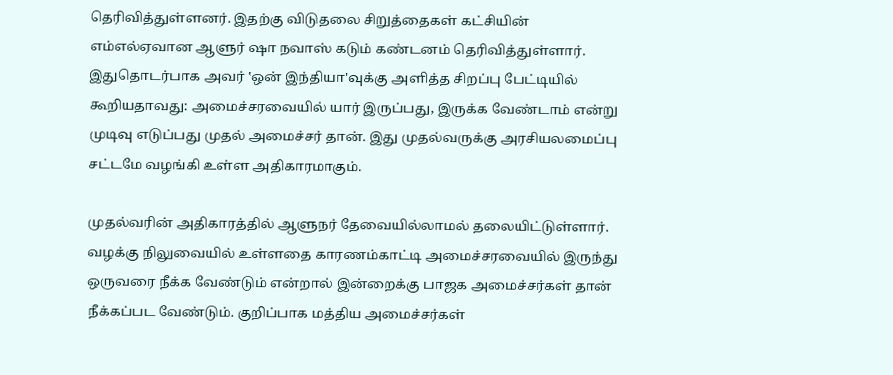தெரிவித்துள்ளனர். இதற்கு விடுதலை சிறுத்தைகள் கட்சியின் எம்எல்ஏவான ஆளுர் ஷா நவாஸ் கடும் கண்டனம் தெரிவித்துள்ளார். இதுதொடர்பாக அவர் ‛ஒன் இந்தியா'வுக்கு அளித்த சிறப்பு பேட்டியில் கூறியதாவது: அமைச்சரவையில் யார் இருப்பது, இருக்க வேண்டாம் என்று முடிவு எடுப்பது முதல் அமைச்சர் தான். இது முதல்வருக்கு அரசியலமைப்பு சட்டமே வழங்கி உள்ள அதிகாரமாகும்.

முதல்வரின் அதிகாரத்தில் ஆளுநர் தேவையில்லாமல் தலையிட்டுள்ளார். வழக்கு நிலுவையில் உள்ளதை காரணம்காட்டி அமைச்சரவையில் இருந்து ஒருவரை நீக்க வேண்டும் என்றால் இன்றைக்கு பாஜக அமைச்சர்கள் தான் நீக்கப்பட வேண்டும். குறிப்பாக மத்திய அமைச்சர்கள்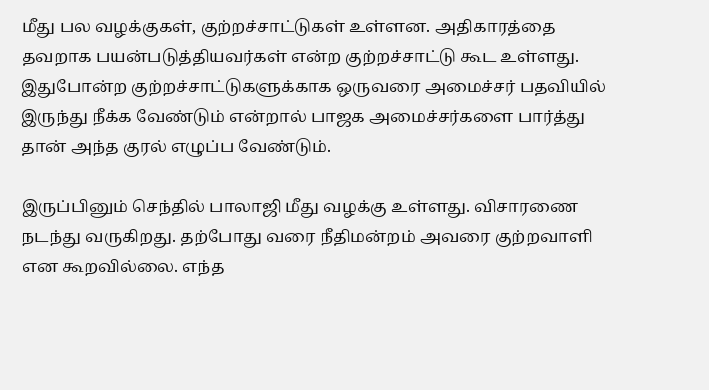மீது பல வழக்குகள், குற்றச்சாட்டுகள் உள்ளன. அதிகாரத்தை தவறாக பயன்படுத்தியவர்கள் என்ற குற்றச்சாட்டு கூட உள்ளது. இதுபோன்ற குற்றச்சாட்டுகளுக்காக ஒருவரை அமைச்சர் பதவியில் இருந்து நீக்க வேண்டும் என்றால் பாஜக அமைச்சர்களை பார்த்து தான் அந்த குரல் எழுப்ப வேண்டும்.

இருப்பினும் செந்தில் பாலாஜி மீது வழக்கு உள்ளது. விசாரணை நடந்து வருகிறது. தற்போது வரை நீதிமன்றம் அவரை குற்றவாளி என கூறவில்லை. எந்த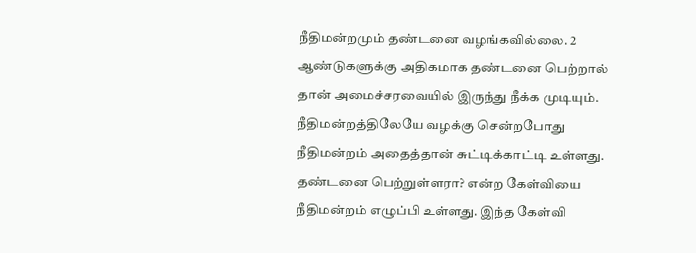நீதிமன்றமும் தண்டனை வழங்கவில்லை. 2 ஆண்டுகளுக்கு அதிகமாக தண்டனை பெற்றால் தான் அமைச்சரவையில் இருந்து நீக்க முடியும். நீதிமன்றத்திலேயே வழக்கு சென்றபோது நீதிமன்றம் அதைத்தான் சுட்டிக்காட்டி உள்ளது. தண்டனை பெற்றுள்ளரா? என்ற கேள்வியை நீதிமன்றம் எழுப்பி உள்ளது. இந்த கேள்வி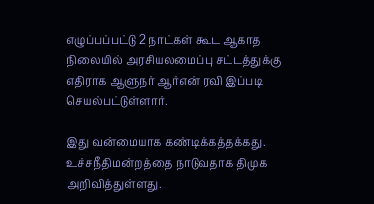எழுப்பப்பட்டு 2 நாட்கள் கூட ஆகாத நிலையில் அரசியலமைப்பு சட்டத்துக்கு எதிராக ஆளுநர் ஆர்என் ரவி இப்படி செயல்பட்டுள்ளார்.

இது வன்மையாக கண்டிக்கத்தக்கது. உச்சநீதிமன்றத்தை நாடுவதாக திமுக அறிவித்துள்ளது.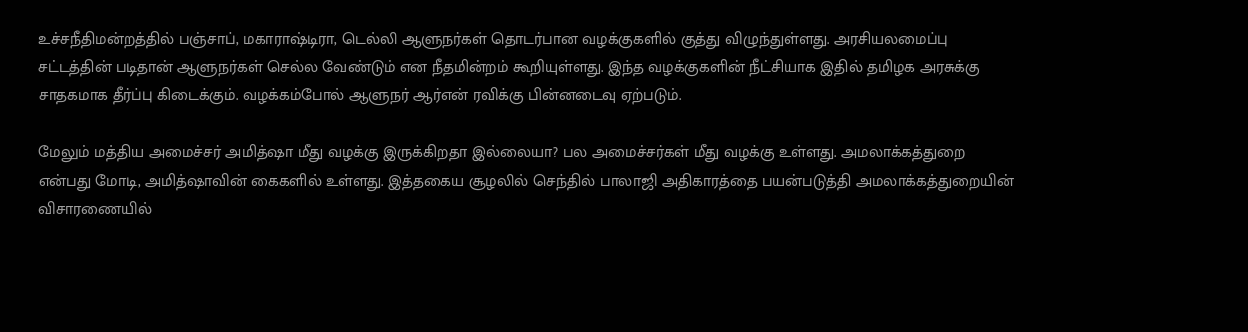உச்சநீதிமன்றத்தில் பஞ்சாப், மகாராஷ்டிரா, டெல்லி ஆளுநர்கள் தொடர்பான வழக்குகளில் குத்து விழுந்துள்ளது. அரசியலமைப்பு சட்டத்தின் படிதான் ஆளுநர்கள் செல்ல வேண்டும் என நீதமின்றம் கூறியுள்ளது. இந்த வழக்குகளின் நீட்சியாக இதில் தமிழக அரசுக்கு சாதகமாக தீர்ப்பு கிடைக்கும். வழக்கம்போல் ஆளுநர் ஆர்என் ரவிக்கு பின்னடைவு ஏற்படும்.

மேலும் மத்திய அமைச்சர் அமித்ஷா மீது வழக்கு இருக்கிறதா இல்லையா? பல அமைச்சர்கள் மீது வழக்கு உள்ளது. அமலாக்கத்துறை என்பது மோடி, அமித்ஷாவின் கைகளில் உள்ளது. இத்தகைய சூழலில் செந்தில் பாலாஜி அதிகாரத்தை பயன்படுத்தி அமலாக்கத்துறையின் விசாரணையில்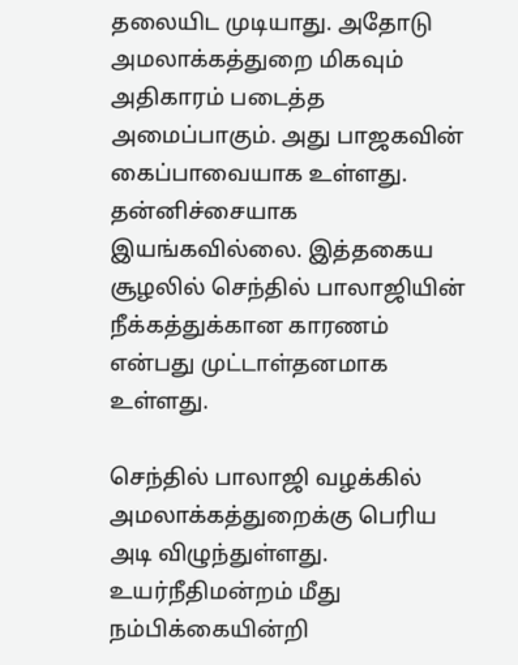தலையிட முடியாது. அதோடு அமலாக்கத்துறை மிகவும் அதிகாரம் படைத்த அமைப்பாகும். அது பாஜகவின் கைப்பாவையாக உள்ளது. தன்னிச்சையாக இயங்கவில்லை. இத்தகைய சூழலில் செந்தில் பாலாஜியின் நீக்கத்துக்கான காரணம் என்பது முட்டாள்தனமாக உள்ளது.

செந்தில் பாலாஜி வழக்கில் அமலாக்கத்துறைக்கு பெரிய அடி விழுந்துள்ளது. உயர்நீதிமன்றம் மீது நம்பிக்கையின்றி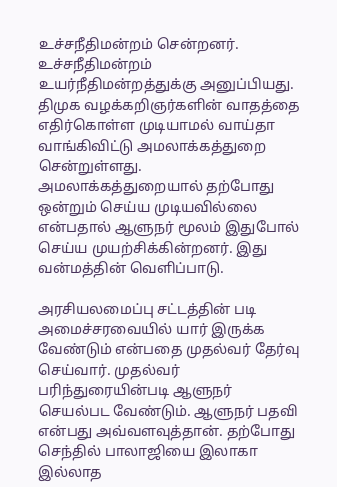உச்சநீதிமன்றம் சென்றனர். உச்சநீதிமன்றம் உயர்நீதிமன்றத்துக்கு அனுப்பியது. திமுக வழக்கறிஞர்களின் வாதத்தை எதிர்கொள்ள முடியாமல் வாய்தா வாங்கிவிட்டு அமலாக்கத்துறை சென்றுள்ளது. அமலாக்கத்துறையால் தற்போது ஒன்றும் செய்ய முடியவில்லை என்பதால் ஆளுநர் மூலம் இதுபோல் செய்ய முயற்சிக்கின்றனர். இது வன்மத்தின் வெளிப்பாடு.

அரசியலமைப்பு சட்டத்தின் படி அமைச்சரவையில் யார் இருக்க வேண்டும் என்பதை முதல்வர் தேர்வு செய்வார். முதல்வர் பரிந்துரையின்படி ஆளுநர் செயல்பட வேண்டும். ஆளுநர் பதவி என்பது அவ்வளவுத்தான். தற்போது செந்தில் பாலாஜியை இலாகா இல்லாத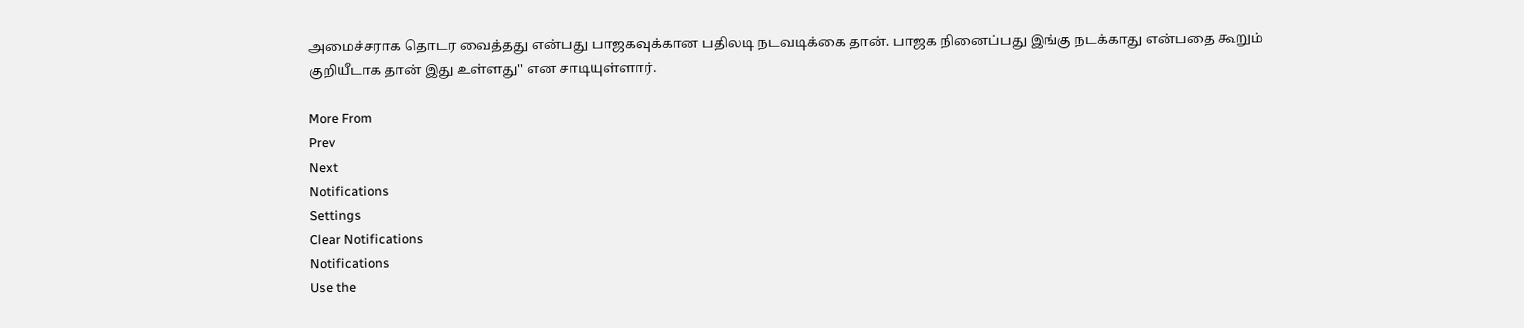அமைச்சராக தொடர வைத்தது என்பது பாஜகவுக்கான பதிலடி நடவடிக்கை தான். பாஜக நினைப்பது இங்கு நடக்காது என்பதை கூறும் குறியீடாக தான் இது உள்ளது'' என சாடியுள்ளார்.

More From
Prev
Next
Notifications
Settings
Clear Notifications
Notifications
Use the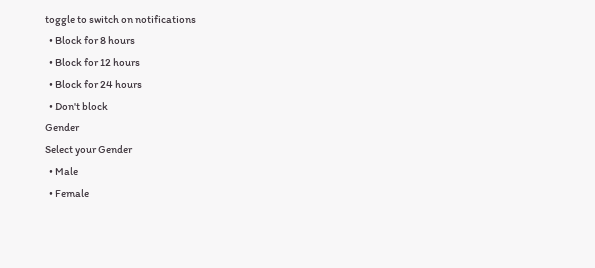toggle to switch on notifications
  • Block for 8 hours
  • Block for 12 hours
  • Block for 24 hours
  • Don't block
Gender
Select your Gender
  • Male
  • Female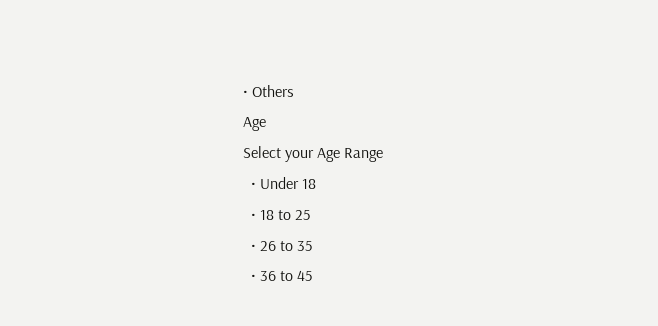• Others
Age
Select your Age Range
  • Under 18
  • 18 to 25
  • 26 to 35
  • 36 to 45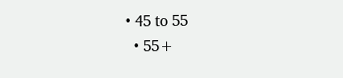• 45 to 55
  • 55+